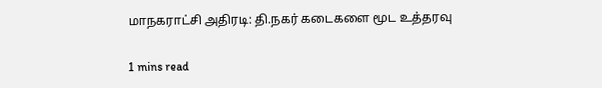மாநகராட்சி அதிரடி: தி.நகர் கடைகளை மூட உத்தரவு

1 mins read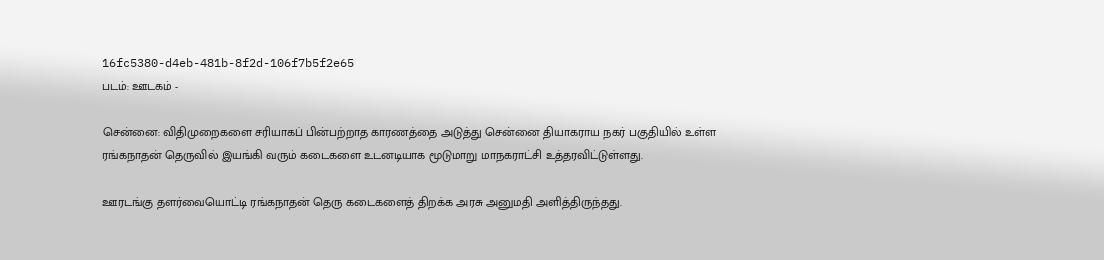16fc5380-d4eb-481b-8f2d-106f7b5f2e65
படம்: ஊடகம் -

சென்னை: விதிமுறைகளை சரியாகப் பின்பற்றாத காரணத்தை அடுத்து சென்னை தியாகராய நகர் பகுதியில் உள்ள ரங்கநாதன் தெருவில் இயங்கி வரும் கடைகளை உடனடியாக மூடுமாறு மாநகராட்சி உத்தரவிட்டுள்ளது.

ஊரடங்கு தளர்வையொட்டி ரங்கநாதன் தெரு கடைகளைத் திறக்க அரசு அனுமதி அளித்திருந்தது.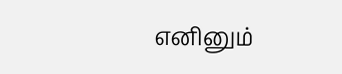எனினும்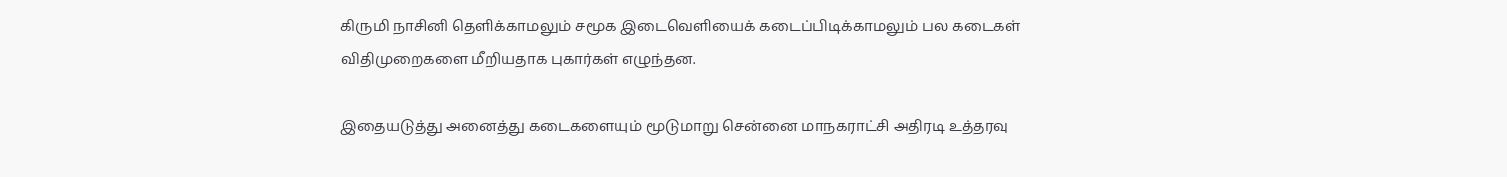கிருமி நாசினி தெளிக்காமலும் சமூக இடைவெளியைக் கடைப்பிடிக்காமலும் பல கடைகள் விதிமுறைகளை மீறியதாக புகார்கள் எழுந்தன.

இதையடுத்து அனைத்து கடைகளையும் மூடுமாறு சென்னை மாநகராட்சி அதிரடி உத்தரவு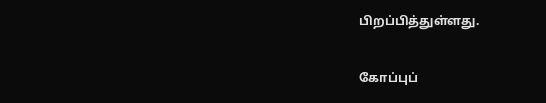பிறப்பித்துள்ளது.

கோப்புப்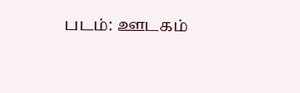படம்: ஊடகம்